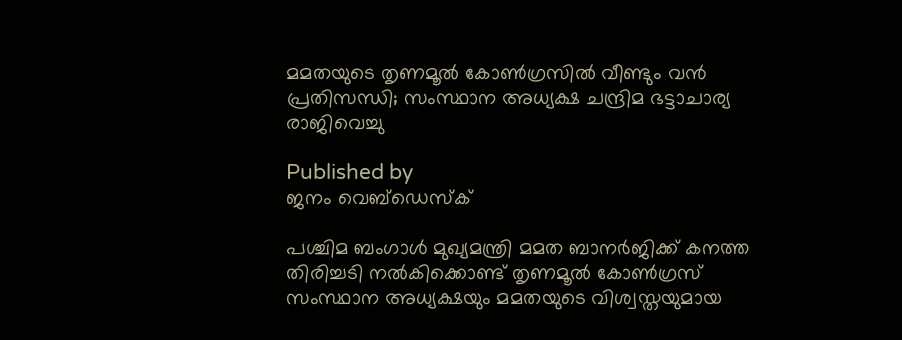മമതയുടെ തൃണമൂൽ കോൺഗ്രസിൽ വീണ്ടും വൻ പ്രതിസന്ധി; സംസ്ഥാന അധ്യക്ഷ ചന്ദ്രിമ ഭട്ടാചാര്യ രാജിവെച്ചു

Published by
ജനം വെബ്‌ഡെസ്ക്

പശ്ചിമ ബംഗാൾ മുഖ്യമന്ത്രി മമത ബാനർജിക്ക് കനത്ത തിരിച്ചടി നൽകിക്കൊണ്ട് തൃണമൂൽ കോൺഗ്രസ് സംസ്ഥാന അധ്യക്ഷയും മമതയുടെ വിശ്വസ്തയുമായ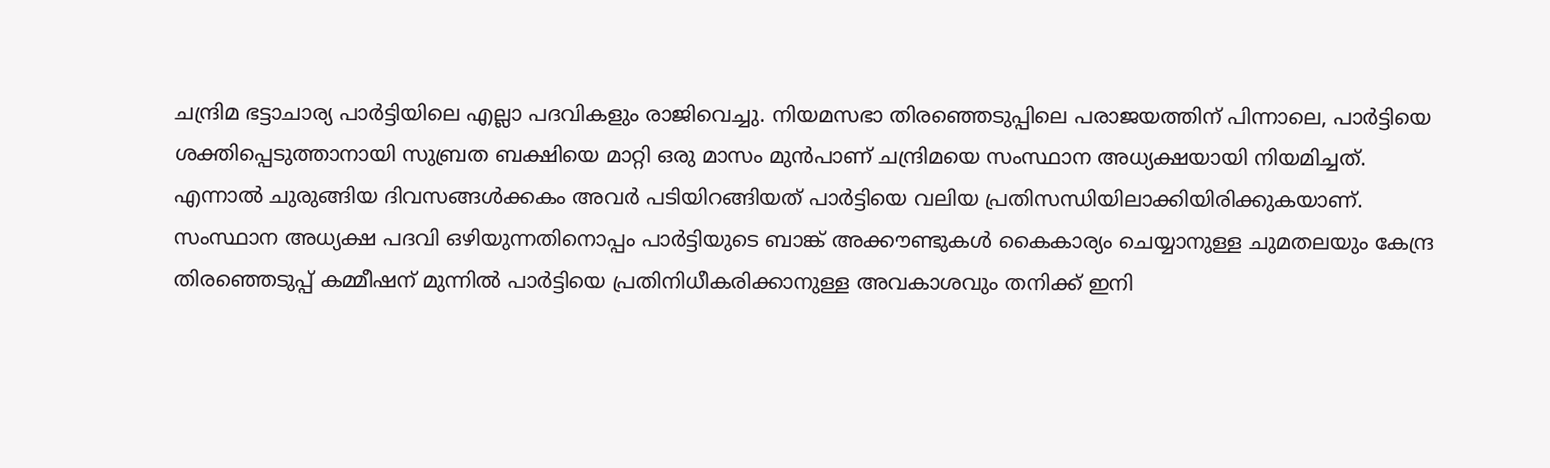ചന്ദ്രിമ ഭട്ടാചാര്യ പാർട്ടിയിലെ എല്ലാ പദവികളും രാജിവെച്ചു. നിയമസഭാ തിരഞ്ഞെടുപ്പിലെ പരാജയത്തിന് പിന്നാലെ, പാർട്ടിയെ ശക്തിപ്പെടുത്താനായി സുബ്രത ബക്ഷിയെ മാറ്റി ഒരു മാസം മുൻപാണ് ചന്ദ്രിമയെ സംസ്ഥാന അധ്യക്ഷയായി നിയമിച്ചത്. എന്നാൽ ചുരുങ്ങിയ ദിവസങ്ങൾക്കകം അവർ പടിയിറങ്ങിയത് പാർട്ടിയെ വലിയ പ്രതിസന്ധിയിലാക്കിയിരിക്കുകയാണ്. സംസ്ഥാന അധ്യക്ഷ പദവി ഒഴിയുന്നതിനൊപ്പം പാർട്ടിയുടെ ബാങ്ക് അക്കൗണ്ടുകൾ കൈകാര്യം ചെയ്യാനുള്ള ചുമതലയും കേന്ദ്ര തിരഞ്ഞെടുപ്പ് കമ്മീഷന് മുന്നിൽ പാർട്ടിയെ പ്രതിനിധീകരിക്കാനുള്ള അവകാശവും തനിക്ക് ഇനി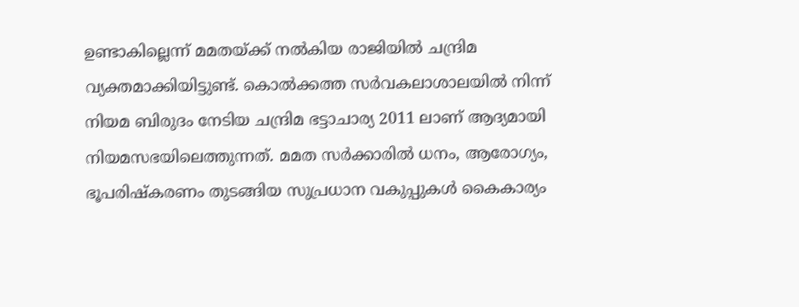ഉണ്ടാകില്ലെന്ന് മമതയ്‌ക്ക് നൽകിയ രാജിയിൽ ചന്ദ്രിമ വ്യക്തമാക്കിയിട്ടുണ്ട്. കൊൽക്കത്ത സർവകലാശാലയിൽ നിന്ന് നിയമ ബിരുദം നേടിയ ചന്ദ്രിമ ഭട്ടാചാര്യ 2011 ലാണ് ആദ്യമായി നിയമസഭയിലെത്തുന്നത്. മമത സർക്കാരിൽ ധനം, ആരോഗ്യം, ഭൂപരിഷ്കരണം തുടങ്ങിയ സുപ്രധാന വകുപ്പുകൾ കൈകാര്യം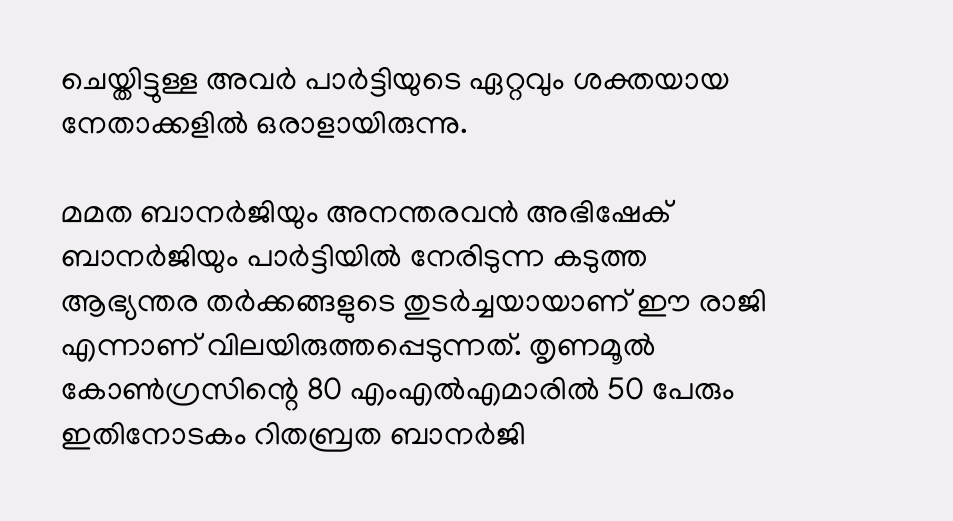ചെയ്തിട്ടുള്ള അവർ പാർട്ടിയുടെ ഏറ്റവും ശക്തയായ നേതാക്കളിൽ ഒരാളായിരുന്നു.

മമത ബാനർജിയും അനന്തരവൻ അഭിഷേക് ബാനർജിയും പാർട്ടിയിൽ നേരിടുന്ന കടുത്ത ആഭ്യന്തര തർക്കങ്ങളുടെ തുടർച്ചയായാണ് ഈ രാജി എന്നാണ് വിലയിരുത്തപ്പെടുന്നത്. തൃണമൂൽ കോൺഗ്രസിന്റെ 80 എംഎൽഎമാരിൽ 50 പേരും ഇതിനോടകം റിതബ്രത ബാനർജി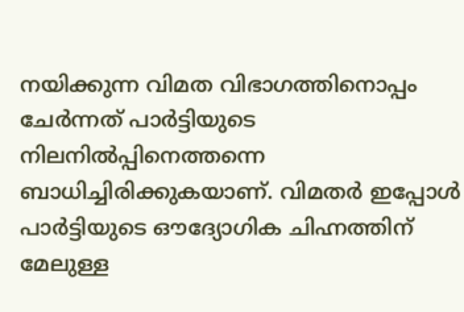നയിക്കുന്ന വിമത വിഭാഗത്തിനൊപ്പം ചേർന്നത് പാർട്ടിയുടെ നിലനിൽപ്പിനെത്തന്നെ ബാധിച്ചിരിക്കുകയാണ്. വിമതർ ഇപ്പോൾ പാർട്ടിയുടെ ഔദ്യോഗിക ചിഹ്നത്തിന് മേലുള്ള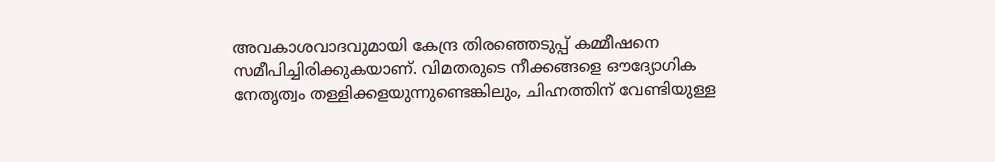അവകാശവാദവുമായി കേന്ദ്ര തിരഞ്ഞെടുപ്പ് കമ്മീഷനെ സമീപിച്ചിരിക്കുകയാണ്. വിമതരുടെ നീക്കങ്ങളെ ഔദ്യോഗിക നേതൃത്വം തള്ളിക്കളയുന്നുണ്ടെങ്കിലും, ചിഹ്നത്തിന് വേണ്ടിയുള്ള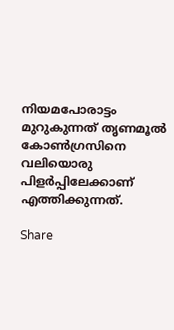നിയമപോരാട്ടം മുറുകുന്നത് തൃണമൂൽ കോൺഗ്രസിനെ വലിയൊരു പിളർപ്പിലേക്കാണ് എത്തിക്കുന്നത്.

Share